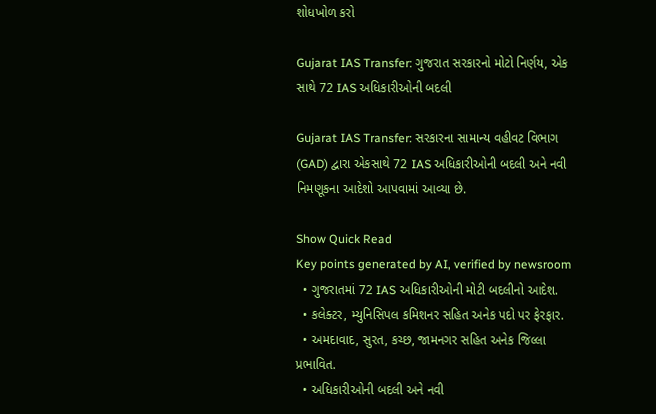શોધખોળ કરો

Gujarat IAS Transfer: ગુજરાત સરકારનો મોટો નિર્ણય, એક સાથે 72 IAS અધિકારીઓની બદલી

Gujarat IAS Transfer: સરકારના સામાન્ય વહીવટ વિભાગ (GAD) દ્વારા એકસાથે 72 IAS અધિકારીઓની બદલી અને નવી નિમણૂકના આદેશો આપવામાં આવ્યા છે.

Show Quick Read
Key points generated by AI, verified by newsroom
  • ગુજરાતમાં 72 IAS અધિકારીઓની મોટી બદલીનો આદેશ.
  • કલેક્ટર, મ્યુનિસિપલ કમિશનર સહિત અનેક પદો પર ફેરફાર.
  • અમદાવાદ, સુરત, કચ્છ, જામનગર સહિત અનેક જિલ્લા પ્રભાવિત.
  • અધિકારીઓની બદલી અને નવી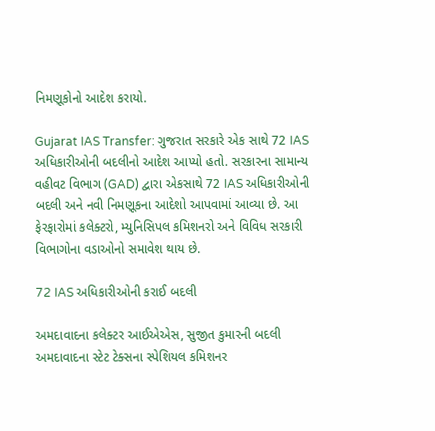નિમણૂકોનો આદેશ કરાયો.

Gujarat IAS Transfer: ગુજરાત સરકારે એક સાથે 72 IAS અધિકારીઓની બદલીનો આદેશ આપ્યો હતો. સરકારના સામાન્ય વહીવટ વિભાગ (GAD) દ્વારા એકસાથે 72 IAS અધિકારીઓની બદલી અને નવી નિમણૂકના આદેશો આપવામાં આવ્યા છે. આ ફેરફારોમાં કલેક્ટરો, મ્યુનિસિપલ કમિશનરો અને વિવિધ સરકારી વિભાગોના વડાઓનો સમાવેશ થાય છે.

72 IAS અધિકારીઓની કરાઈ બદલી

અમદાવાદના કલેક્ટર આઈએએસ, સુજીત કુમારની બદલી અમદાવાદના સ્ટેટ ટેક્સના સ્પેશિયલ કમિશનર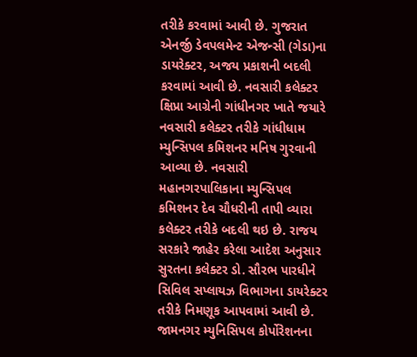તરીકે કરવામાં આવી છે. ગુજરાત એનર્જી ડેવપલમેન્ટ એજન્સી (ગેડા)ના ડાયરેક્ટર, અજય પ્રકાશની બદલી કરવામાં આવી છે. નવસારી કલેક્ટર ક્ષિપ્રા આગ્રેની ગાંધીનગર ખાતે જયારે નવસારી કલેક્ટર તરીકે ગાંધીધામ મ્યુન્સિપલ કમિશનર મનિષ ગુરવાની આવ્યા છે. નવસારી મહાનગરપાલિકાના મ્યુન્સિપલ કમિશનર દેવ ચૌધરીની તાપી વ્યારા કલેક્ટર તરીકે બદલી થઇ છે. રાજય સરકારે જાહેર કરેલા આદેશ અનુસાર સુરતના કલેક્ટર ડો. સૌરભ પારધીને સિવિલ સપ્લાયઝ વિભાગના ડાયરેક્ટર તરીકે નિમણૂક આપવામાં આવી છે. જામનગર મ્યુનિસિપલ કોર્પોરેશનના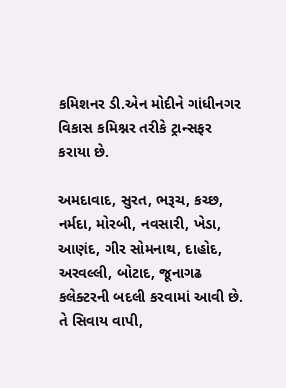કમિશનર ડી.એન મોદીને ગાંધીનગર વિકાસ કમિશ્નર તરીકે ટ્રાન્સફર કરાયા છે.

અમદાવાદ, સુરત, ભરૂચ, કચ્છ, નર્મદા, મોરબી, નવસારી, ખેડા, આણંદ, ગીર સોમનાથ, દાહોદ, અરવલ્લી, બોટાદ, જૂનાગઢ કલેક્ટરની બદલી કરવામાં આવી છે. તે સિવાય વાપી,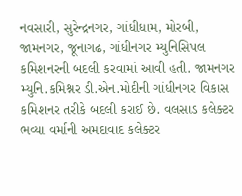નવસારી, સુરેન્દ્રનગર, ગાંધીધામ, મોરબી, જામનગર, જૂનાગઢ, ગાંધીનગર મ્યુનિસિપલ કમિશનરની બદલી કરવામાં આવી હતી. જામનગર મ્યુનિ.કમિશ્નર ડી.એન.મોદીની ગાંધીનગર વિકાસ કમિશનર તરીકે બદલી કરાઈ છે. વલસાડ કલેક્ટર ભવ્યા વર્માની અમદાવાદ કલેક્ટર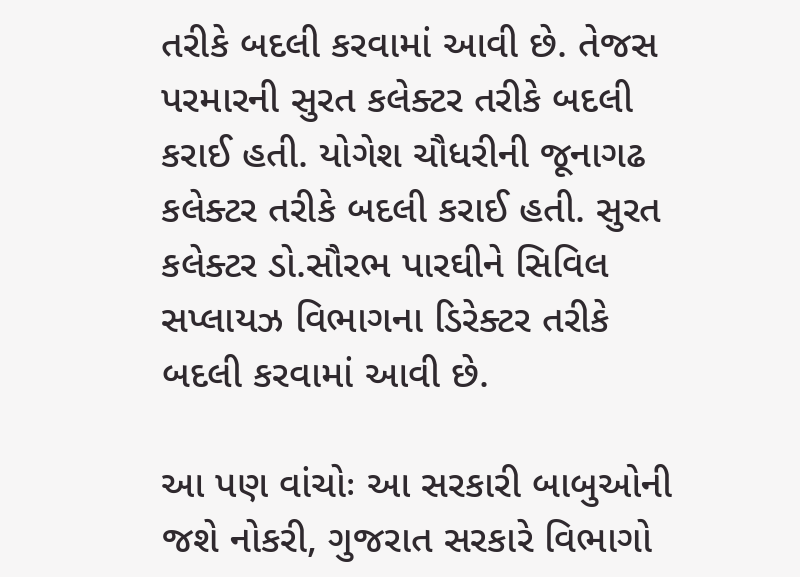તરીકે બદલી કરવામાં આવી છે. તેજસ પરમારની સુરત કલેક્ટર તરીકે બદલી કરાઈ હતી. યોગેશ ચૌધરીની જૂનાગઢ કલેક્ટર તરીકે બદલી કરાઈ હતી. સુરત કલેક્ટર ડો.સૌરભ પારઘીને સિવિલ સપ્લાયઝ વિભાગના ડિરેક્ટર તરીકે બદલી કરવામાં આવી છે.

આ પણ વાંચોઃ આ સરકારી બાબુઓની જશે નોકરી, ગુજરાત સરકારે વિભાગો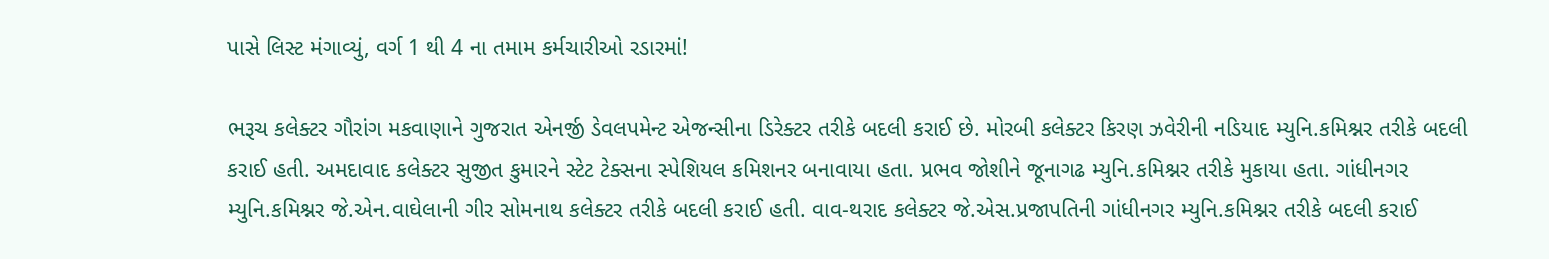પાસે લિસ્ટ મંગાવ્યું, વર્ગ 1 થી 4 ના તમામ કર્મચારીઓ રડારમાં!

ભરૂચ કલેક્ટર ગૌરાંગ મકવાણાને ગુજરાત એનર્જી ડેવલપમેન્ટ એજન્સીના ડિરેક્ટર તરીકે બદલી કરાઈ છે. મોરબી કલેક્ટર કિરણ ઝવેરીની નડિયાદ મ્યુનિ.કમિશ્નર તરીકે બદલી કરાઈ હતી. અમદાવાદ કલેક્ટર સુજીત કુમારને સ્ટેટ ટેક્સના સ્પેશિયલ કમિશનર બનાવાયા હતા. પ્રભવ જોશીને જૂનાગઢ મ્યુનિ.કમિશ્નર તરીકે મુકાયા હતા. ગાંધીનગર મ્યુનિ.કમિશ્નર જે.એન.વાઘેલાની ગીર સોમનાથ કલેક્ટર તરીકે બદલી કરાઈ હતી. વાવ-થરાદ કલેક્ટર જે.એસ.પ્રજાપતિની ગાંધીનગર મ્યુનિ.કમિશ્નર તરીકે બદલી કરાઈ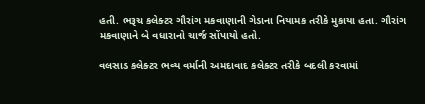હતી. ભરૂચ કલેક્ટર ગૌરાંગ મકવાણાની ગેડાના નિયામક તરીકે મુકાયા હતા. ગૌરાંગ મકવાણાને બે વધારાનો ચાર્જ સોંપાયો હતો.

વલસાડ કલેક્ટર ભવ્ય વર્માની અમદાવાદ કલેક્ટર તરીકે બદલી કરવામાં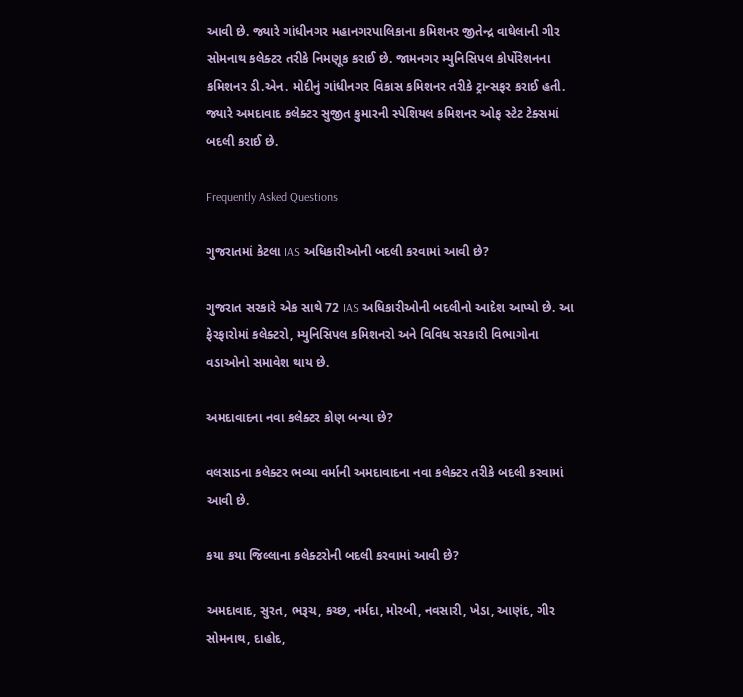આવી છે. જ્યારે ગાંધીનગર મહાનગરપાલિકાના કમિશનર જીતેન્દ્ર વાઘેલાની ગીર સોમનાથ કલેક્ટર તરીકે નિમણૂક કરાઈ છે. જામનગર મ્યુનિસિપલ કોર્પોરેશનના કમિશનર ડી.એન. મોદીનું ગાંધીનગર વિકાસ કમિશનર તરીકે ટ્રાન્સફર કરાઈ હતી. જ્યારે અમદાવાદ કલેક્ટર સુજીત કુમારની સ્પેશિયલ કમિશનર ઓફ સ્ટેટ ટેક્સમાં બદલી કરાઈ છે.

Frequently Asked Questions

ગુજરાતમાં કેટલા IAS અધિકારીઓની બદલી કરવામાં આવી છે?

ગુજરાત સરકારે એક સાથે 72 IAS અધિકારીઓની બદલીનો આદેશ આપ્યો છે. આ ફેરફારોમાં કલેક્ટરો, મ્યુનિસિપલ કમિશનરો અને વિવિધ સરકારી વિભાગોના વડાઓનો સમાવેશ થાય છે.

અમદાવાદના નવા કલેક્ટર કોણ બન્યા છે?

વલસાડના કલેક્ટર ભવ્યા વર્માની અમદાવાદના નવા કલેક્ટર તરીકે બદલી કરવામાં આવી છે.

કયા કયા જિલ્લાના કલેક્ટરોની બદલી કરવામાં આવી છે?

અમદાવાદ, સુરત, ભરૂચ, કચ્છ, નર્મદા, મોરબી, નવસારી, ખેડા, આણંદ, ગીર સોમનાથ, દાહોદ,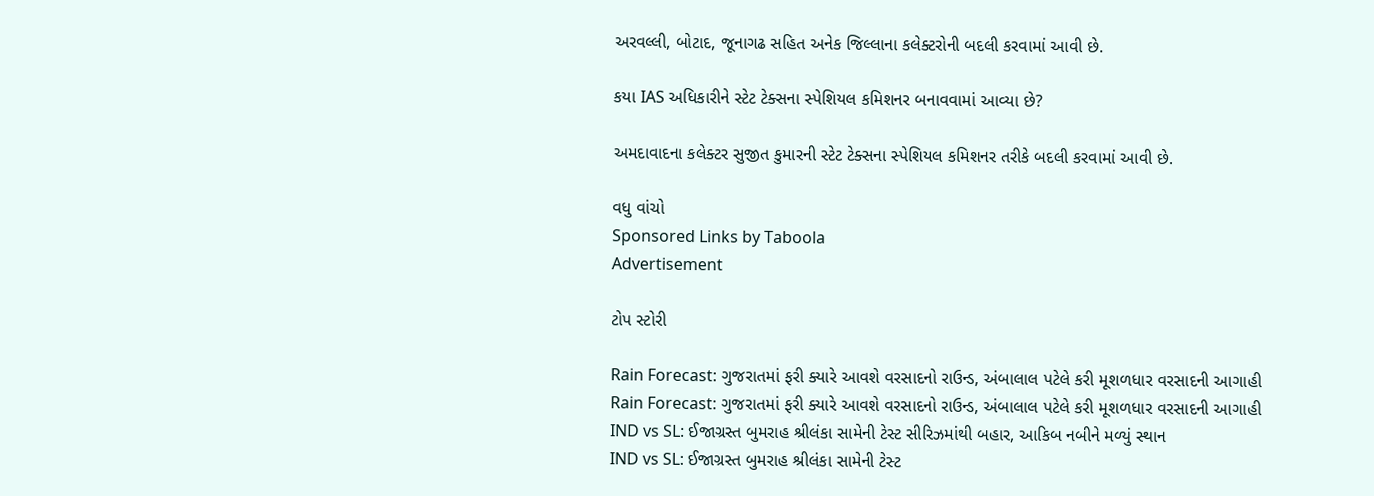અરવલ્લી, બોટાદ, જૂનાગઢ સહિત અનેક જિલ્લાના કલેક્ટરોની બદલી કરવામાં આવી છે.

કયા IAS અધિકારીને સ્ટેટ ટેક્સના સ્પેશિયલ કમિશનર બનાવવામાં આવ્યા છે?

અમદાવાદના કલેક્ટર સુજીત કુમારની સ્ટેટ ટેક્સના સ્પેશિયલ કમિશનર તરીકે બદલી કરવામાં આવી છે.

વધુ વાંચો
Sponsored Links by Taboola
Advertisement

ટોપ સ્ટોરી

Rain Forecast: ગુજરાતમાં ફરી ક્યારે આવશે વરસાદનો રાઉન્ડ, અંબાલાલ પટેલે કરી મૂશળધાર વરસાદની આગાહી
Rain Forecast: ગુજરાતમાં ફરી ક્યારે આવશે વરસાદનો રાઉન્ડ, અંબાલાલ પટેલે કરી મૂશળધાર વરસાદની આગાહી
IND vs SL: ઈજાગ્રસ્ત બુમરાહ શ્રીલંકા સામેની ટેસ્ટ સીરિઝમાંથી બહાર, આકિબ નબીને મળ્યું સ્થાન
IND vs SL: ઈજાગ્રસ્ત બુમરાહ શ્રીલંકા સામેની ટેસ્ટ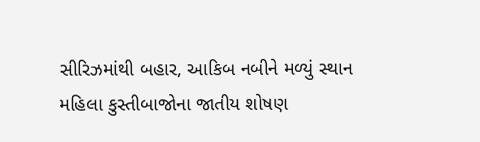સીરિઝમાંથી બહાર, આકિબ નબીને મળ્યું સ્થાન
મહિલા કુસ્તીબાજોના જાતીય શોષણ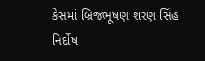કેસમાં બ્રિજભૂષણ શરણ સિંહ નિર્દોષ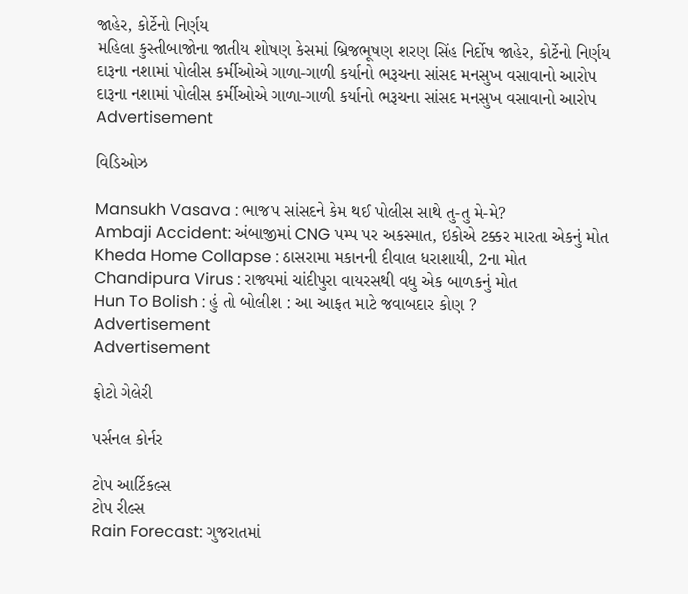જાહેર, કોર્ટેનો નિર્ણય
મહિલા કુસ્તીબાજોના જાતીય શોષણ કેસમાં બ્રિજભૂષણ શરણ સિંહ નિર્દોષ જાહેર, કોર્ટેનો નિર્ણય
દારૂના નશામાં પોલીસ કર્મીઓએ ગાળા-ગાળી કર્યાનો ભરૂચના સાંસદ મનસુખ વસાવાનો આરોપ
દારૂના નશામાં પોલીસ કર્મીઓએ ગાળા-ગાળી કર્યાનો ભરૂચના સાંસદ મનસુખ વસાવાનો આરોપ
Advertisement

વિડિઓઝ

Mansukh Vasava : ભાજપ સાંસદને કેમ થઈ પોલીસ સાથે તુ-તુ મે-મે?
Ambaji Accident: અંબાજીમાં CNG પમ્પ પર અકસ્માત, ઇકોએ ટક્કર મારતા એકનું મોત
Kheda Home Collapse : ઠાસરામા મકાનની દીવાલ ધરાશાયી, 2ના મોત
Chandipura Virus : રાજ્યમાં ચાંદીપુરા વાયરસથી વધુ એક બાળકનું મોત
Hun To Bolish : હું તો બોલીશ : આ આફત માટે જવાબદાર કોણ ?
Advertisement
Advertisement

ફોટો ગેલેરી

પર્સનલ કોર્નર

ટોપ આર્ટિકલ્સ
ટોપ રીલ્સ
Rain Forecast: ગુજરાતમાં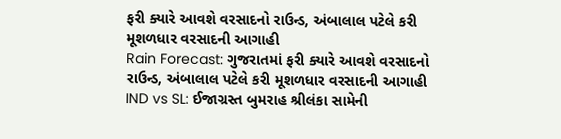ફરી ક્યારે આવશે વરસાદનો રાઉન્ડ, અંબાલાલ પટેલે કરી મૂશળધાર વરસાદની આગાહી
Rain Forecast: ગુજરાતમાં ફરી ક્યારે આવશે વરસાદનો રાઉન્ડ, અંબાલાલ પટેલે કરી મૂશળધાર વરસાદની આગાહી
IND vs SL: ઈજાગ્રસ્ત બુમરાહ શ્રીલંકા સામેની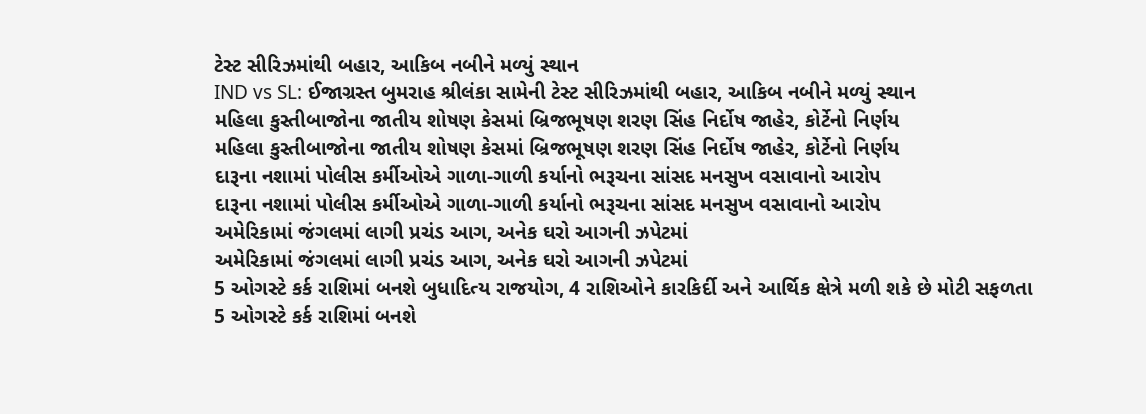ટેસ્ટ સીરિઝમાંથી બહાર, આકિબ નબીને મળ્યું સ્થાન
IND vs SL: ઈજાગ્રસ્ત બુમરાહ શ્રીલંકા સામેની ટેસ્ટ સીરિઝમાંથી બહાર, આકિબ નબીને મળ્યું સ્થાન
મહિલા કુસ્તીબાજોના જાતીય શોષણ કેસમાં બ્રિજભૂષણ શરણ સિંહ નિર્દોષ જાહેર, કોર્ટેનો નિર્ણય
મહિલા કુસ્તીબાજોના જાતીય શોષણ કેસમાં બ્રિજભૂષણ શરણ સિંહ નિર્દોષ જાહેર, કોર્ટેનો નિર્ણય
દારૂના નશામાં પોલીસ કર્મીઓએ ગાળા-ગાળી કર્યાનો ભરૂચના સાંસદ મનસુખ વસાવાનો આરોપ
દારૂના નશામાં પોલીસ કર્મીઓએ ગાળા-ગાળી કર્યાનો ભરૂચના સાંસદ મનસુખ વસાવાનો આરોપ
અમેરિકામાં જંગલમાં લાગી પ્રચંડ આગ, અનેક ઘરો આગની ઝપેટમાં
અમેરિકામાં જંગલમાં લાગી પ્રચંડ આગ, અનેક ઘરો આગની ઝપેટમાં
5 ઓગસ્ટે કર્ક રાશિમાં બનશે બુધાદિત્ય રાજયોગ, 4 રાશિઓને કારકિર્દી અને આર્થિક ક્ષેત્રે મળી શકે છે મોટી સફળતા
5 ઓગસ્ટે કર્ક રાશિમાં બનશે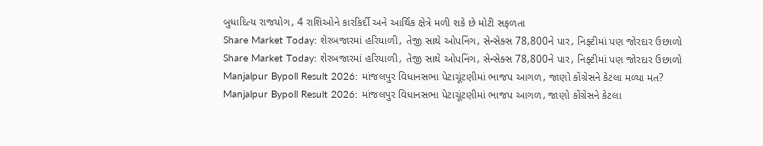બુધાદિત્ય રાજયોગ, 4 રાશિઓને કારકિર્દી અને આર્થિક ક્ષેત્રે મળી શકે છે મોટી સફળતા
Share Market Today: શેરબજારમાં હરિયાળી, તેજી સાથે ઓપનિંગ, સેન્સેક્સ 78,800ને પાર, નિફ્ટીમાં પણ જોરદાર ઉછાળો
Share Market Today: શેરબજારમાં હરિયાળી, તેજી સાથે ઓપનિંગ, સેન્સેક્સ 78,800ને પાર, નિફ્ટીમાં પણ જોરદાર ઉછાળો
Manjalpur Bypoll Result 2026: માંજલપુર વિધાનસભા પેટાચૂંટણીમાં ભાજપ આગળ, જાણો કોંગ્રેસને કેટલા મળ્યા મત?
Manjalpur Bypoll Result 2026: માંજલપુર વિધાનસભા પેટાચૂંટણીમાં ભાજપ આગળ, જાણો કોંગ્રેસને કેટલા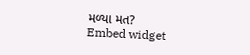મળ્યા મત?
Embed widget